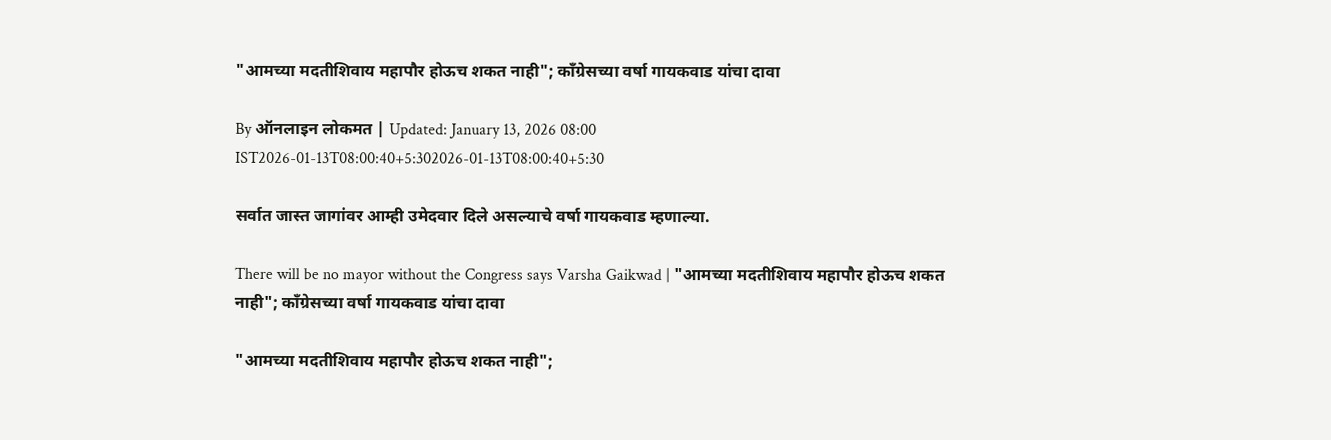"आमच्या मदतीशिवाय महापौर होऊच शकत नाही"; काँग्रेसच्या वर्षा गायकवाड यांचा दावा

By ऑनलाइन लोकमत | Updated: January 13, 2026 08:00 IST2026-01-13T08:00:40+5:302026-01-13T08:00:40+5:30

सर्वात जास्त जागांवर आम्ही उमेदवार दिले असल्याचे वर्षा गायकवाड म्हणाल्या.

There will be no mayor without the Congress says Varsha Gaikwad | "आमच्या मदतीशिवाय महापौर होऊच शकत नाही"; काँग्रेसच्या वर्षा गायकवाड यांचा दावा

"आमच्या मदतीशिवाय महापौर होऊच शकत नाही";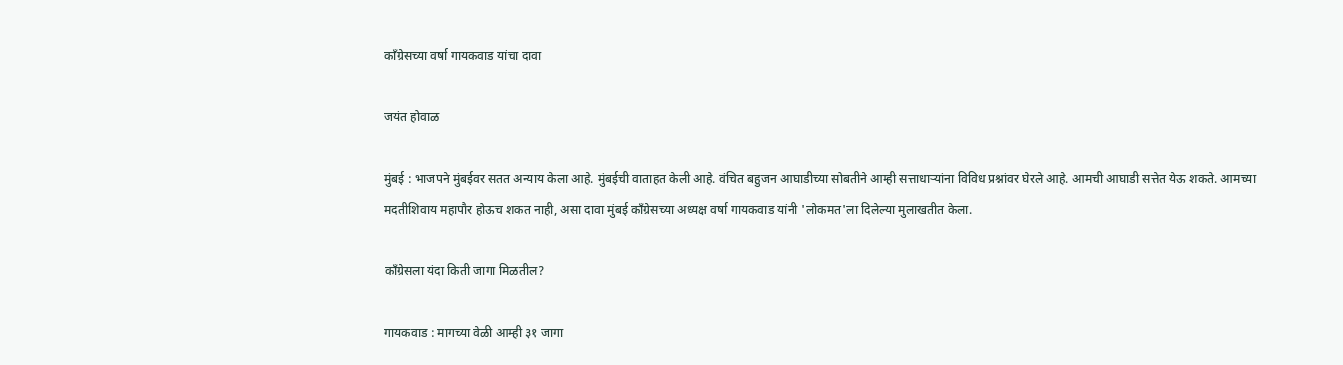काँग्रेसच्या वर्षा गायकवाड यांचा दावा

जयंत होवाळ

मुंबई : भाजपने मुंबईवर सतत अन्याय केला आहे. मुंबईची वाताहत केली आहे. वंचित बहुजन आघाडीच्या सोबतीने आम्ही सत्ताधाऱ्यांना विविध प्रश्नांवर घेरले आहे. आमची आघाडी सत्तेत येऊ शकते. आमच्या मदतीशिवाय महापौर होऊच शकत नाही, असा दावा मुंबई काँग्रेसच्या अध्यक्ष वर्षा गायकवाड यांनी 'लोकमत'ला दिलेल्या मुलाखतीत केला.

काँग्रेसला यंदा किती जागा मिळतील?

गायकवाड : मागच्या वेळी आम्ही ३१ जागा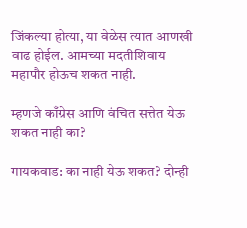जिंकल्या होत्या, या वेळेस त्यात आणखी वाढ होईल. आमच्या मदतीशिवाय महापौर होऊच शकत नाही.

म्हणजे काँग्रेस आणि वंचित सत्तेत येऊ शकत नाही का?

गायकवाड: का नाही येऊ शकत? दोन्ही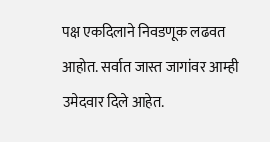पक्ष एकदिलाने निवडणूक लढवत आहोत. सर्वात जास्त जागांवर आम्ही उमेदवार दिले आहेत.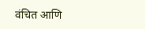वंचित आणि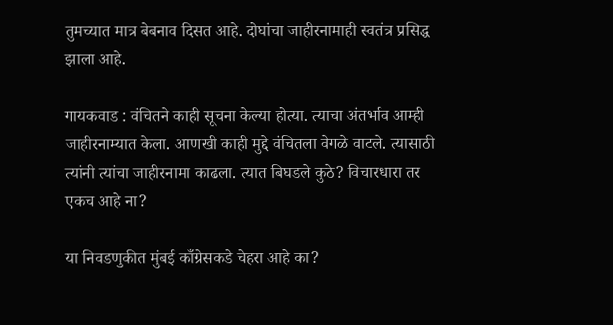तुमच्यात मात्र बेबनाव दिसत आहे. दोघांचा जाहीरनामाही स्वतंत्र प्रसिद्ध झाला आहे.

गायकवाड : वंचितने काही सूचना केल्या होत्या. त्याचा अंतर्भाव आम्ही जाहीरनाम्यात केला. आणखी काही मुद्दे वंचितला वेगळे वाटले. त्यासाठी त्यांनी त्यांचा जाहीरनामा काढला. त्यात बिघडले कुठे? विचारधारा तर एकच आहे ना?

या निवडणुकीत मुंबई काँग्रेसकडे चेहरा आहे का?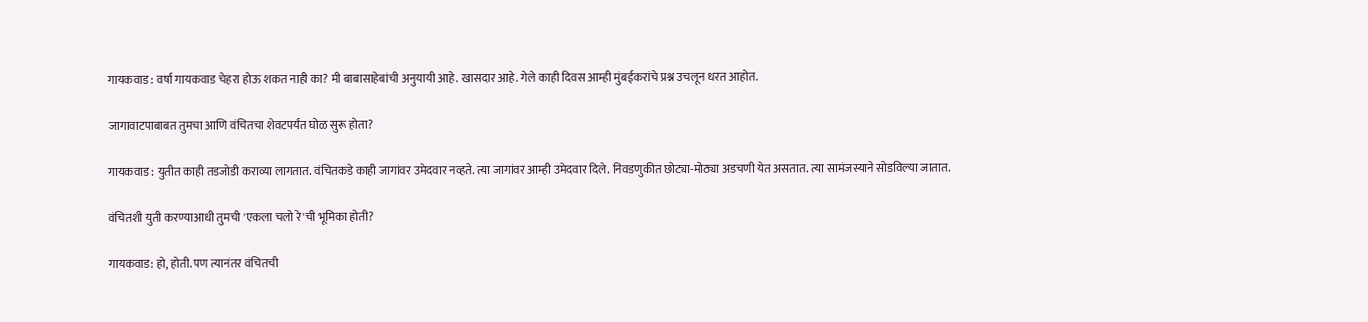गायकवाड : वर्षा गायकवाड चेहरा होऊ शकत नाही का? मी बाबासाहेबांची अनुयायी आहे. खासदार आहे. गेले काही दिवस आम्ही मुंबईकरांचे प्रश्न उचलून धरत आहोत.

जागावाटपाबाबत तुमचा आणि वंचितचा शेवटपर्यंत घोळ सुरू होता?

गायकवाड : युतीत काही तडजोडी कराव्या लागतात. वंचितकडे काही जागांवर उमेदवार नव्हते. त्या जागांवर आम्ही उमेदवार दिले. निवडणुकीत छोट्या-मोठ्या अडचणी येत असतात. त्या सामंजस्याने सोडविल्या जातात.

वंचितशी युती करण्याआधी तुमची 'एकला चलो रे'ची भूमिका होती?

गायकवाड: हो, होती. पण त्यानंतर वंचितची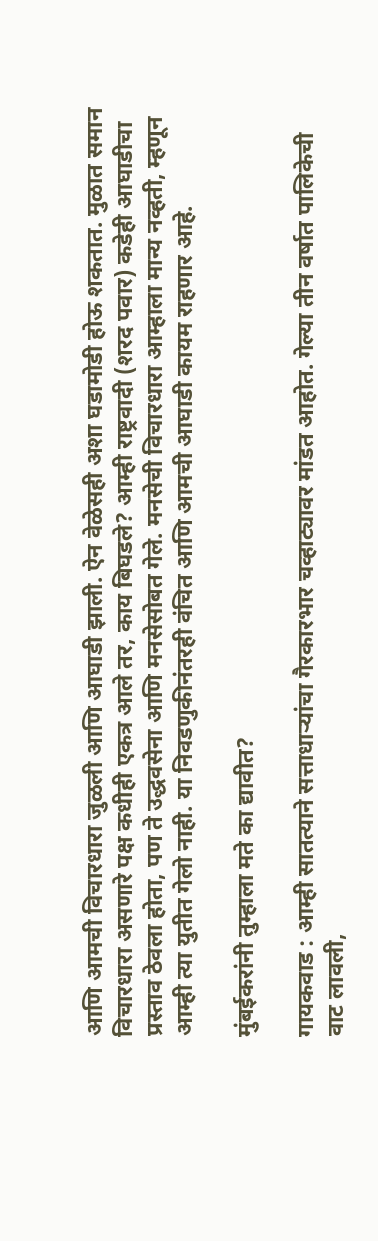आणि आमची विचारधारा जुळली आणि आघाडी झाली. ऐन वेळेसही अशा घडामोडी होऊ शकतात. मुळात समान विचारधारा असणारे पक्ष कधीही एकत्र आले तर, काय बिघडले? आम्ही राष्ट्रवादी (शरद पवार) कडेही आघाडीचा प्रस्ताव ठेवला होता, पण ते उद्धवसेना आणि मनसेसोबत गेले. मनसेची विचारधारा आम्हाला मान्य नव्हती, म्हणून आम्ही त्या युतीत गेलो नाही. या निवडणुकीनंतरही वंचित आणि आमची आघाडी कायम राहणार आहे.

मुंबईकरांनी तुम्हाला मते का द्यावीत?

गायकवाड : आम्ही सातत्याने सत्ताधाऱ्यांचा गैरकारभार चव्हाट्यावर मांडत आहोत. गेल्या तीन वर्षात पालिकेची वाट लावली,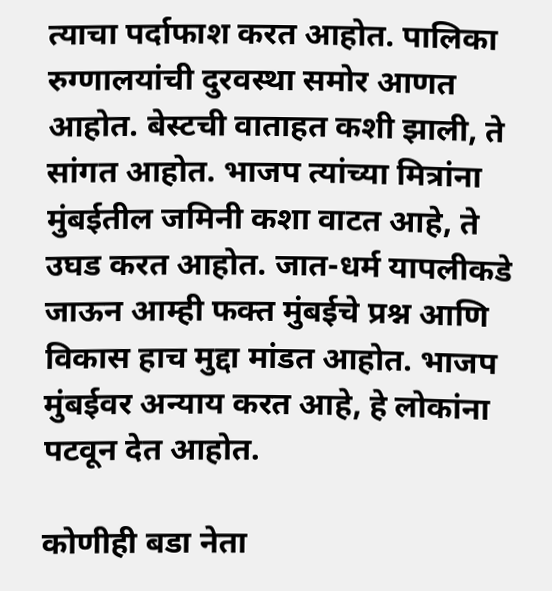त्याचा पर्दाफाश करत आहोत. पालिका रुग्णालयांची दुरवस्था समोर आणत आहोत. बेस्टची वाताहत कशी झाली, ते सांगत आहोत. भाजप त्यांच्या मित्रांना मुंबईतील जमिनी कशा वाटत आहे, ते उघड करत आहोत. जात-धर्म यापलीकडे जाऊन आम्ही फक्त मुंबईचे प्रश्न आणि विकास हाच मुद्दा मांडत आहोत. भाजप मुंबईवर अन्याय करत आहे, हे लोकांना पटवून देत आहोत.

कोणीही बडा नेता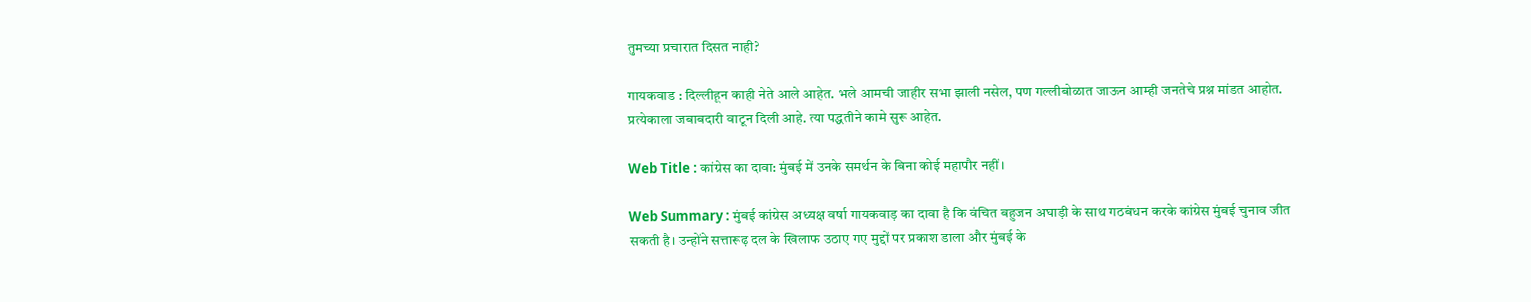तुमच्या प्रचारात दिसत नाही?

गायकवाड : दिल्लीहून काही नेते आले आहेत. भले आमची जाहीर सभा झाली नसेल, पण गल्लीबोळात जाऊन आम्ही जनतेचे प्रश्न मांडत आहोत. प्रत्येकाला जबाबदारी वाटून दिली आहे. त्या पद्धतीने कामे सुरू आहेत.

Web Title : कांग्रेस का दावा: मुंबई में उनके समर्थन के बिना कोई महापौर नहीं।

Web Summary : मुंबई कांग्रेस अध्यक्ष वर्षा गायकवाड़ का दावा है कि वंचित बहुजन अघाड़ी के साथ गठबंधन करके कांग्रेस मुंबई चुनाव जीत सकती है। उन्होंने सत्तारूढ़ दल के खिलाफ उठाए गए मुद्दों पर प्रकाश डाला और मुंबई के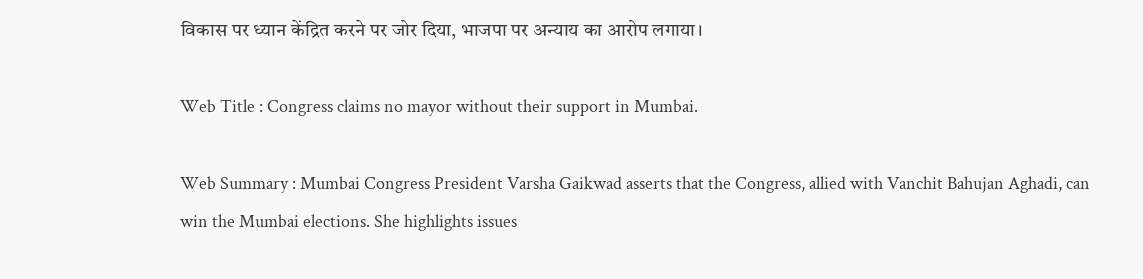विकास पर ध्यान केंद्रित करने पर जोर दिया, भाजपा पर अन्याय का आरोप लगाया।

Web Title : Congress claims no mayor without their support in Mumbai.

Web Summary : Mumbai Congress President Varsha Gaikwad asserts that the Congress, allied with Vanchit Bahujan Aghadi, can win the Mumbai elections. She highlights issues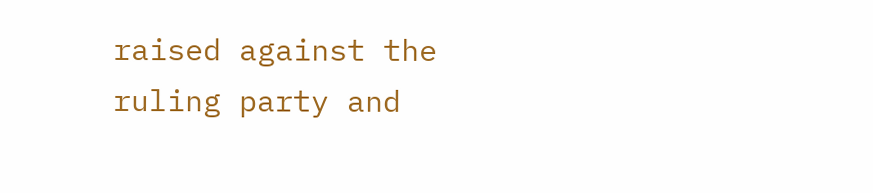raised against the ruling party and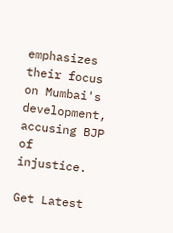emphasizes their focus on Mumbai's development, accusing BJP of injustice.

Get Latest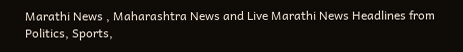Marathi News , Maharashtra News and Live Marathi News Headlines from Politics, Sports,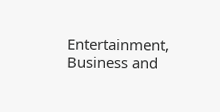Entertainment, Business and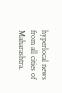hyperlocal news from all cities of Maharashtra.